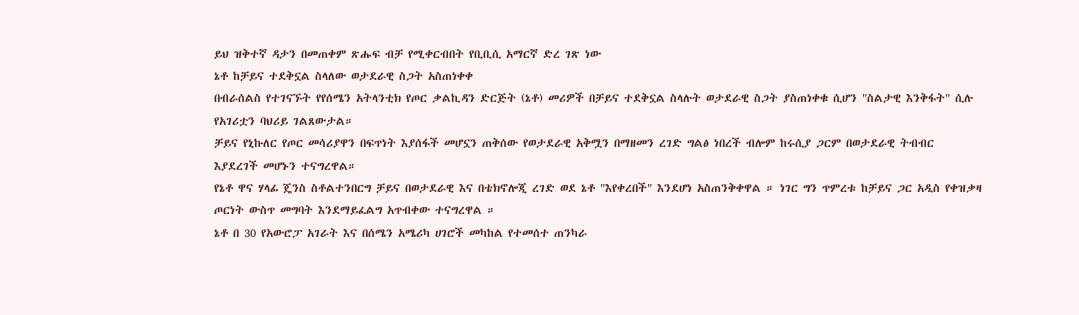ይህ ዝቅተኛ ዳታን በመጠቀም ጽሑፍ ብቻ የሚቀርብበት የቢቢሲ አማርኛ ድረ ገጽ ነው
ኔቶ ከቻይና ተደቅኗል ስላለው ወታደራዊ ስጋት አስጠነቀቀ
በብራሰልስ የተገናኙት የየሰሜን አትላንቲክ የጦር ቃልኪዳን ድርጅት (ኔቶ) መሪዎች በቻይና ተደቅኗል ስላሉት ወታደራዊ ስጋት ያስጠነቀቁ ሲሆን "ስልታዊ እንቅፋት" ሲሉ የአገሪቷን ባህሪይ ገልጸውታል።
ቻይና የኒኩለር የጦር መሳሪያዋን በፍጥነት እያሰፋች መሆኗን ጠቅሰው የወታደራዊ አቅሟን በማዘመን ረገድ ግልፅ ነበረች ብሎም ከሩሲያ ጋርም በወታደራዊ ትብብር እያደረገች መሆኑን ተናግረዋል።
የኔቶ ዋና ሃላፊ ጄንስ ስቶልተንበርግ ቻይና በወታደራዊ እና በቴክኖሎጂ ረገድ ወደ ኔቶ "እየቀረበች" እንደሆነ አስጠንቅቀዋል ። ነገር ግን ጥምረቱ ከቻይና ጋር አዲስ የቀዝቃዛ ጦርነት ውስጥ መግባት እንደማይፈልግ አጥብቀው ተናግረዋል ።
ኔቶ በ 30 የአውሮፓ አገራት እና በሰሜን አሜሪካ ሀገሮች መካከል የተመሰተ ጠንካራ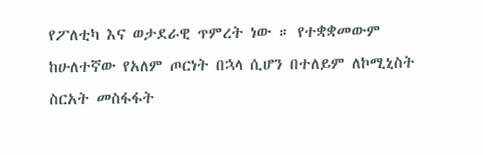የፖለቲካ እና ወታደራዊ ጥምረት ነው ። የተቋቋመውም ከሁለተኛው የአለም ጦርነት በኋላ ሲሆን በተለይም ለኮሚኒስት ስርአት መስፋፋት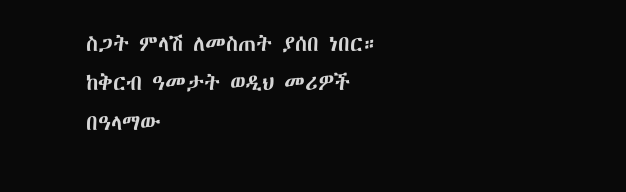ስጋት ምላሽ ለመስጠት ያሰበ ነበር።
ከቅርብ ዓመታት ወዲህ መሪዎች በዓላማው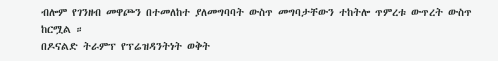ብሎም የገንዘብ መዋጮን በተመለከተ ያለመግባባት ውስጥ መግባታቸውን ተከትሎ ጥምረቱ ውጥረት ውስጥ ከርሟል ።
በዶናልድ ትራምፕ የፕሬዝዳንትነት ወቅት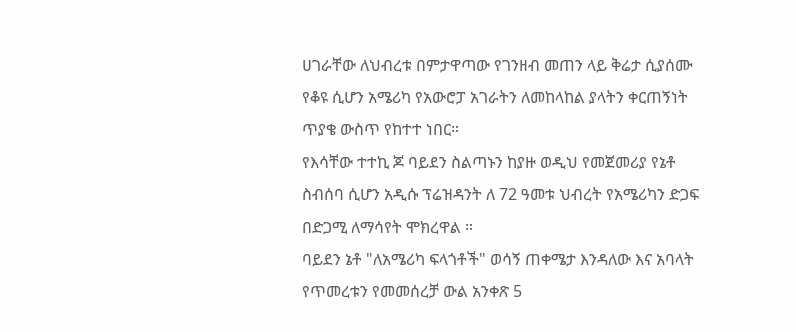ሀገራቸው ለህብረቱ በምታዋጣው የገንዘብ መጠን ላይ ቅሬታ ሲያሰሙ የቆዩ ሲሆን አሜሪካ የአውሮፓ አገራትን ለመከላከል ያላትን ቀርጠኝነት ጥያቄ ውስጥ የከተተ ነበር።
የእሳቸው ተተኪ ጆ ባይደን ስልጣኑን ከያዙ ወዲህ የመጀመሪያ የኔቶ ስብሰባ ሲሆን አዲሱ ፕሬዝዳንት ለ 72 ዓመቱ ህብረት የአሜሪካን ድጋፍ በድጋሚ ለማሳየት ሞክረዋል ።
ባይደን ኔቶ "ለአሜሪካ ፍላጎቶች" ወሳኝ ጠቀሜታ እንዳለው እና አባላት የጥመረቱን የመመሰረቻ ውል አንቀጽ 5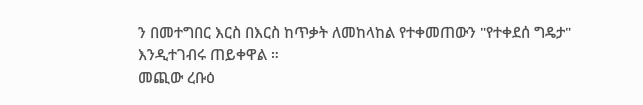ን በመተግበር እርስ በእርስ ከጥቃት ለመከላከል የተቀመጠውን "የተቀደሰ ግዴታ" እንዲተገብሩ ጠይቀዋል ።
መጪው ረቡዕ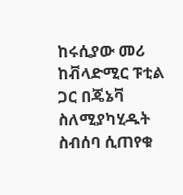ከሩሲያው መሪ ከቭላድሚር ፑቲል ጋር በጄኔቫ ስለሚያካሂዱት ስብሰባ ሲጠየቁ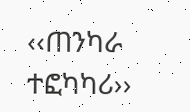‹‹ጠንካራ ተፎካካሪ››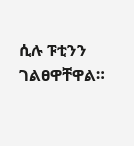ሲሉ ፑቲንን ገልፀዋቸዋል።